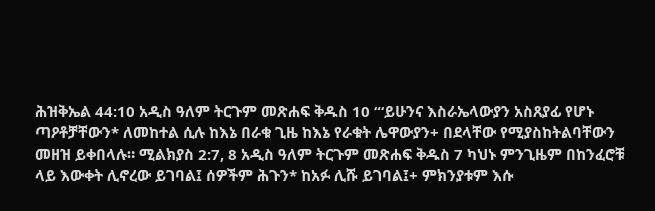ሕዝቅኤል 44:10 አዲስ ዓለም ትርጉም መጽሐፍ ቅዱስ 10 “‘ይሁንና እስራኤላውያን አስጸያፊ የሆኑ ጣዖቶቻቸውን* ለመከተል ሲሉ ከእኔ በራቁ ጊዜ ከእኔ የራቁት ሌዋውያን+ በደላቸው የሚያስከትልባቸውን መዘዝ ይቀበላሉ። ሚልክያስ 2:7, 8 አዲስ ዓለም ትርጉም መጽሐፍ ቅዱስ 7 ካህኑ ምንጊዜም በከንፈሮቹ ላይ እውቀት ሊኖረው ይገባል፤ ሰዎችም ሕጉን* ከአፉ ሊሹ ይገባል፤+ ምክንያቱም እሱ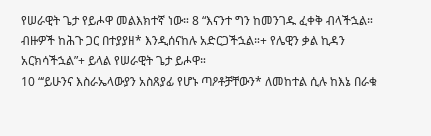የሠራዊት ጌታ የይሖዋ መልእክተኛ ነው። 8 “እናንተ ግን ከመንገዱ ፈቀቅ ብላችኋል። ብዙዎች ከሕጉ ጋር በተያያዘ* እንዲሰናከሉ አድርጋችኋል።+ የሌዊን ቃል ኪዳን አርክሳችኋል”+ ይላል የሠራዊት ጌታ ይሖዋ።
10 “‘ይሁንና እስራኤላውያን አስጸያፊ የሆኑ ጣዖቶቻቸውን* ለመከተል ሲሉ ከእኔ በራቁ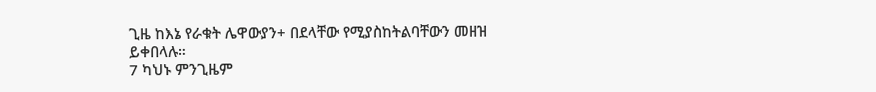ጊዜ ከእኔ የራቁት ሌዋውያን+ በደላቸው የሚያስከትልባቸውን መዘዝ ይቀበላሉ።
7 ካህኑ ምንጊዜም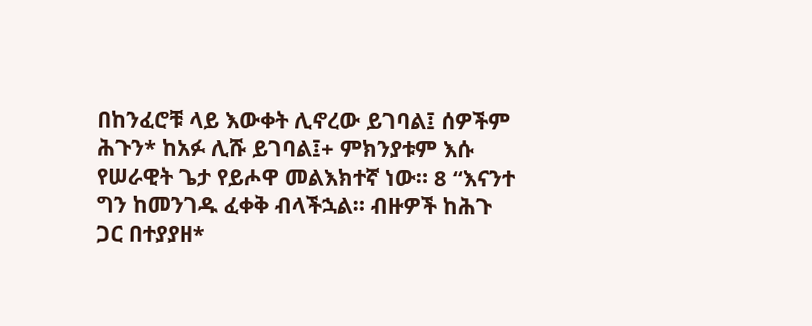በከንፈሮቹ ላይ እውቀት ሊኖረው ይገባል፤ ሰዎችም ሕጉን* ከአፉ ሊሹ ይገባል፤+ ምክንያቱም እሱ የሠራዊት ጌታ የይሖዋ መልእክተኛ ነው። 8 “እናንተ ግን ከመንገዱ ፈቀቅ ብላችኋል። ብዙዎች ከሕጉ ጋር በተያያዘ*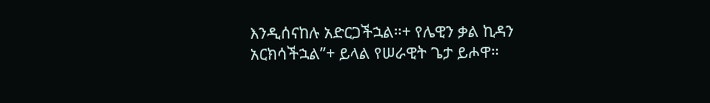እንዲሰናከሉ አድርጋችኋል።+ የሌዊን ቃል ኪዳን አርክሳችኋል”+ ይላል የሠራዊት ጌታ ይሖዋ።